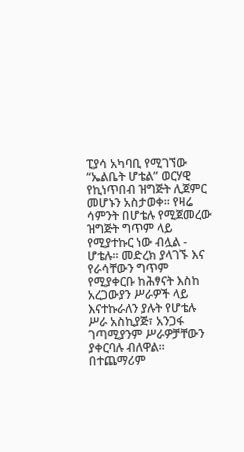ፒያሳ አካባቢ የሚገኘው “ኤልቤት ሆቴል” ወርሃዊ የኪነጥበብ ዝግጅት ሊጀምር መሆኑን አስታወቀ፡፡ የዛሬ ሳምንት በሆቴሉ የሚጀመረው ዝግጅት ግጥም ላይ የሚያተኩር ነው ብሏል - ሆቴሉ፡፡ መድረክ ያላገኙ እና የራሳቸውን ግጥም የሚያቀርቡ ከሕፃናት እስከ አረጋውያን ሥራዎች ላይ እናተኩራለን ያሉት የሆቴሉ ሥራ አስኪያጅ፣ አንጋፋ ገጣሚያንም ሥራዎቻቸውን ያቀርባሉ ብለዋል፡፡ በተጨማሪም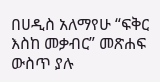በሀዲስ አለማየሁ “ፍቅር እስከ መቃብር” መጽሐፍ ውስጥ ያሉ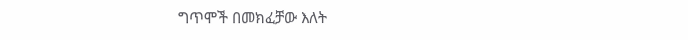ግጥሞች በመክፈቻው እለት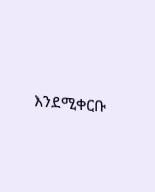እንደሚቀርቡ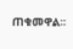ጠቁመዋል፡፡